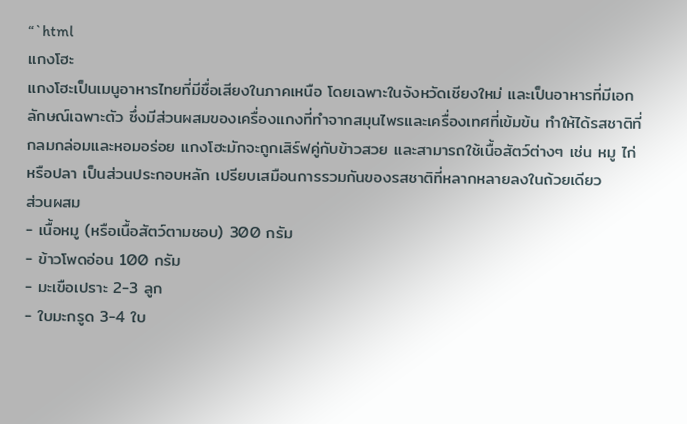“`html
แกงโฮะ
แกงโฮะเป็นเมนูอาหารไทยที่มีชื่อเสียงในภาคเหนือ โดยเฉพาะในจังหวัดเชียงใหม่ และเป็นอาหารที่มีเอกลักษณ์เฉพาะตัว ซึ่งมีส่วนผสมของเครื่องแกงที่ทำจากสมุนไพรและเครื่องเทศที่เข้มข้น ทำให้ได้รสชาติที่กลมกล่อมและหอมอร่อย แกงโฮะมักจะถูกเสิร์ฟคู่กับข้าวสวย และสามารถใช้เนื้อสัตว์ต่างๆ เช่น หมู ไก่ หรือปลา เป็นส่วนประกอบหลัก เปรียบเสมือนการรวมกันของรสชาติที่หลากหลายลงในถ้วยเดียว
ส่วนผสม
- เนื้อหมู (หรือเนื้อสัตว์ตามชอบ) 300 กรัม
- ข้าวโพดอ่อน 100 กรัม
- มะเขือเปราะ 2-3 ลูก
- ใบมะกรูด 3-4 ใบ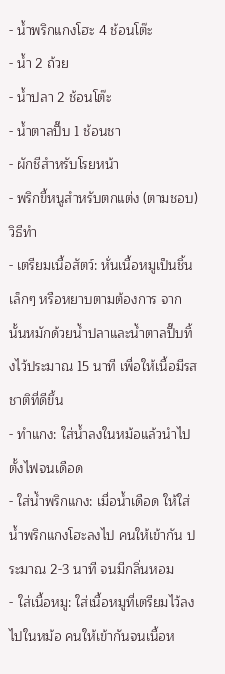- น้ำพริกแกงโฮะ 4 ช้อนโต๊ะ
- น้ำ 2 ถ้วย
- น้ำปลา 2 ช้อนโต๊ะ
- น้ำตาลปี๊บ 1 ช้อนชา
- ผักชีสำหรับโรยหน้า
- พริกขี้หนูสำหรับตกแต่ง (ตามชอบ)
วิธีทำ
- เตรียมเนื้อสัตว์: หั่นเนื้อหมูเป็นชิ้นเล็กๆ หรือหยาบตามต้องการ จากนั้นหมักด้วยน้ำปลาและน้ำตาลปี๊บทิ้งไว้ประมาณ 15 นาที เพื่อให้เนื้อมีรสชาติที่ดีขึ้น
- ทำแกง: ใส่น้ำลงในหม้อแล้วนำไปตั้งไฟจนเดือด
- ใส่น้ำพริกแกง: เมื่อน้ำเดือด ให้ใส่น้ำพริกแกงโฮะลงไป คนให้เข้ากัน ประมาณ 2-3 นาที จนมีกลิ่นหอม
- ใส่เนื้อหมู: ใส่เนื้อหมูที่เตรียมไว้ลงไปในหม้อ คนให้เข้ากันจนเนื้อห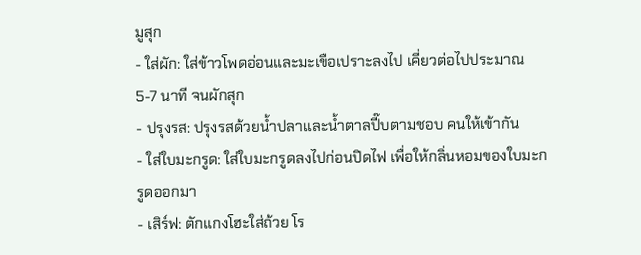มูสุก
- ใส่ผัก: ใส่ข้าวโพดอ่อนและมะเขือเปราะลงไป เคี่ยวต่อไปประมาณ 5-7 นาที จนผักสุก
- ปรุงรส: ปรุงรสด้วยน้ำปลาและน้ำตาลปี๊บตามชอบ คนให้เข้ากัน
- ใส่ใบมะกรูด: ใส่ใบมะกรูดลงไปก่อนปิดไฟ เพื่อให้กลิ่นหอมของใบมะกรูดออกมา
- เสิร์ฟ: ตักแกงโฮะใส่ถ้วย โร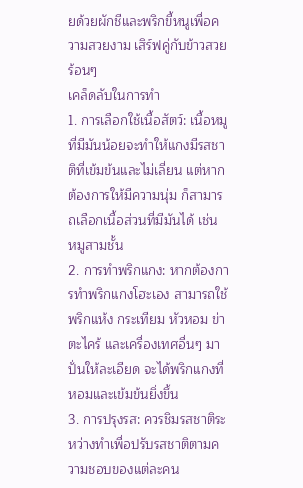ยด้วยผักชีและพริกขี้หนูเพื่อความสวยงาม เสิร์ฟคู่กับข้าวสวยร้อนๆ
เคล็ดลับในการทำ
1. การเลือกใช้เนื้อสัตว์: เนื้อหมูที่มีมันน้อยจะทำให้แกงมีรสชาติที่เข้มข้นและไม่เลี่ยน แต่หากต้องการให้มีความนุ่ม ก็สามารถเลือกเนื้อส่วนที่มีมันได้ เช่น หมูสามชั้น
2. การทำพริกแกง: หากต้องการทำพริกแกงโฮะเอง สามารถใช้พริกแห้ง กระเทียม หัวหอม ข่า ตะไคร้ และเครื่องเทศอื่นๆ มาปั่นให้ละเอียด จะได้พริกแกงที่หอมและเข้มข้นยิ่งขึ้น
3. การปรุงรส: ควรชิมรสชาติระหว่างทำเพื่อปรับรสชาติตามความชอบของแต่ละคน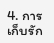4. การเก็บรัก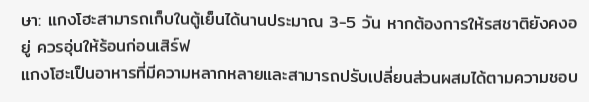ษา: แกงโฮะสามารถเก็บในตู้เย็นได้นานประมาณ 3-5 วัน หากต้องการให้รสชาติยังคงอยู่ ควรอุ่นให้ร้อนก่อนเสิร์ฟ
แกงโฮะเป็นอาหารที่มีความหลากหลายและสามารถปรับเปลี่ยนส่วนผสมได้ตามความชอบ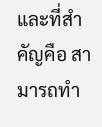และที่สำคัญคือ สามารถทำ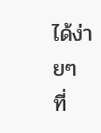ได้ง่ายๆ ที่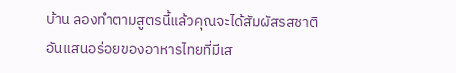บ้าน ลองทำตามสูตรนี้แล้วคุณจะได้สัมผัสรสชาติอันแสนอร่อยของอาหารไทยที่มีเส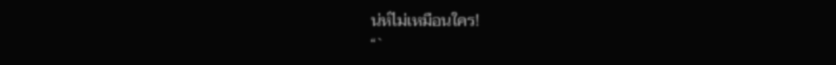น่ห์ไม่เหมือนใคร!
“`